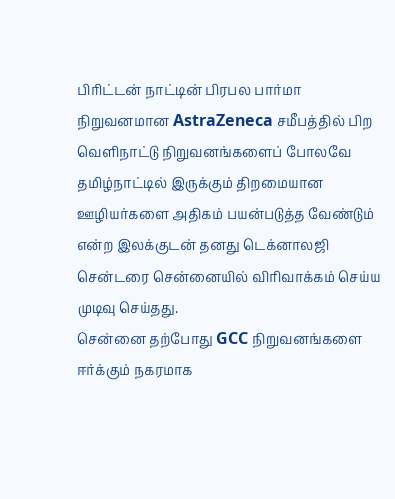பிரிட்டன் நாட்டின் பிரபல பார்மா நிறுவனமான AstraZeneca சமீபத்தில் பிற வெளிநாட்டு நிறுவனங்களைப் போலவே தமிழ்நாட்டில் இருக்கும் திறமையான ஊழியர்களை அதிகம் பயன்படுத்த வேண்டும் என்ற இலக்குடன் தனது டெக்னாலஜி சென்டரை சென்னையில் விரிவாக்கம் செய்ய முடிவு செய்தது.
சென்னை தற்போது GCC நிறுவனங்களை ஈர்க்கும் நகரமாக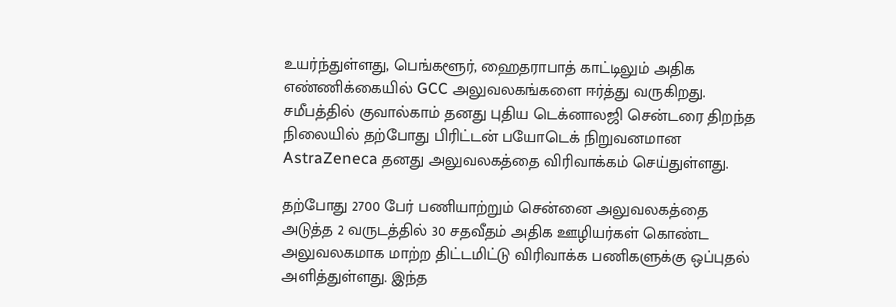உயர்ந்துள்ளது, பெங்களூர், ஹைதராபாத் காட்டிலும் அதிக எண்ணிக்கையில் GCC அலுவலகங்களை ஈர்த்து வருகிறது. சமீபத்தில் குவால்காம் தனது புதிய டெக்னாலஜி சென்டரை திறந்த நிலையில் தற்போது பிரிட்டன் பயோடெக் நிறுவனமான AstraZeneca தனது அலுவலகத்தை விரிவாக்கம் செய்துள்ளது.

தற்போது 2700 பேர் பணியாற்றும் சென்னை அலுவலகத்தை அடுத்த 2 வருடத்தில் 30 சதவீதம் அதிக ஊழியர்கள் கொண்ட அலுவலகமாக மாற்ற திட்டமிட்டு விரிவாக்க பணிகளுக்கு ஒப்புதல் அளித்துள்ளது. இந்த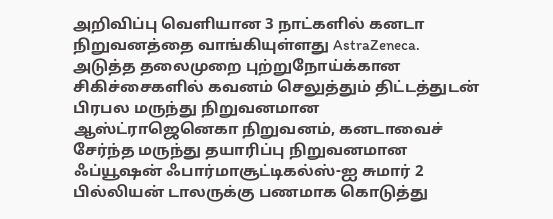அறிவிப்பு வெளியான 3 நாட்களில் கனடா நிறுவனத்தை வாங்கியுள்ளது AstraZeneca.
அடுத்த தலைமுறை புற்றுநோய்க்கான சிகிச்சைகளில் கவனம் செலுத்தும் திட்டத்துடன் பிரபல மருந்து நிறுவனமான ஆஸ்ட்ராஜெனெகா நிறுவனம், கனடாவைச் சேர்ந்த மருந்து தயாரிப்பு நிறுவனமான ஃப்யூஷன் ஃபார்மாசூட்டிகல்ஸ்-ஐ சுமார் 2 பில்லியன் டாலருக்கு பணமாக கொடுத்து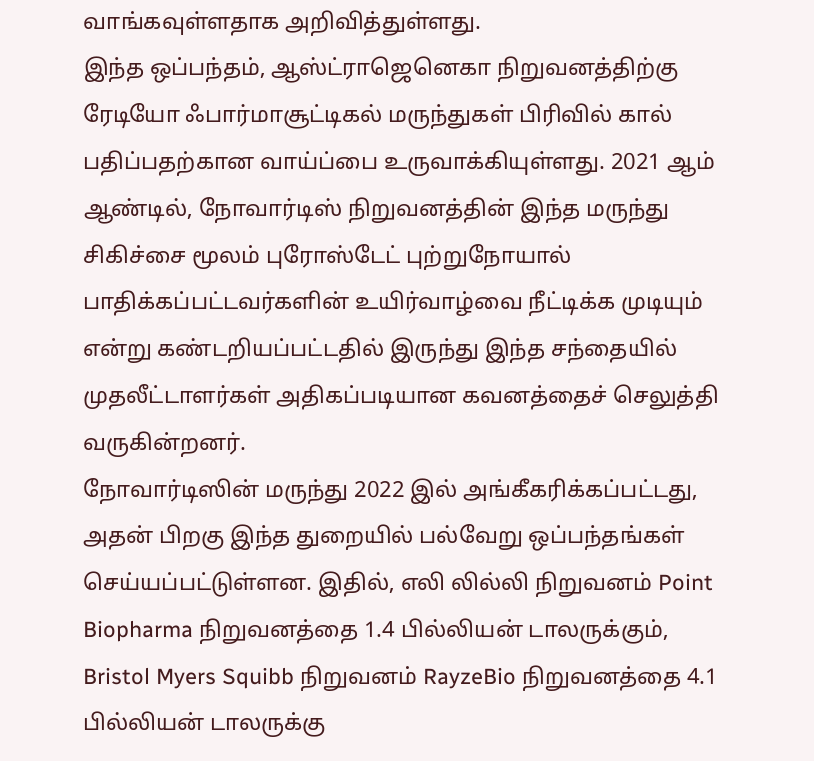வாங்கவுள்ளதாக அறிவித்துள்ளது.
இந்த ஒப்பந்தம், ஆஸ்ட்ராஜெனெகா நிறுவனத்திற்கு ரேடியோ ஃபார்மாசூட்டிகல் மருந்துகள் பிரிவில் கால் பதிப்பதற்கான வாய்ப்பை உருவாக்கியுள்ளது. 2021 ஆம் ஆண்டில், நோவார்டிஸ் நிறுவனத்தின் இந்த மருந்து சிகிச்சை மூலம் புரோஸ்டேட் புற்றுநோயால் பாதிக்கப்பட்டவர்களின் உயிர்வாழ்வை நீட்டிக்க முடியும் என்று கண்டறியப்பட்டதில் இருந்து இந்த சந்தையில் முதலீட்டாளர்கள் அதிகப்படியான கவனத்தைச் செலுத்தி வருகின்றனர்.
நோவார்டிஸின் மருந்து 2022 இல் அங்கீகரிக்கப்பட்டது, அதன் பிறகு இந்த துறையில் பல்வேறு ஒப்பந்தங்கள் செய்யப்பட்டுள்ளன. இதில், எலி லில்லி நிறுவனம் Point Biopharma நிறுவனத்தை 1.4 பில்லியன் டாலருக்கும், Bristol Myers Squibb நிறுவனம் RayzeBio நிறுவனத்தை 4.1 பில்லியன் டாலருக்கு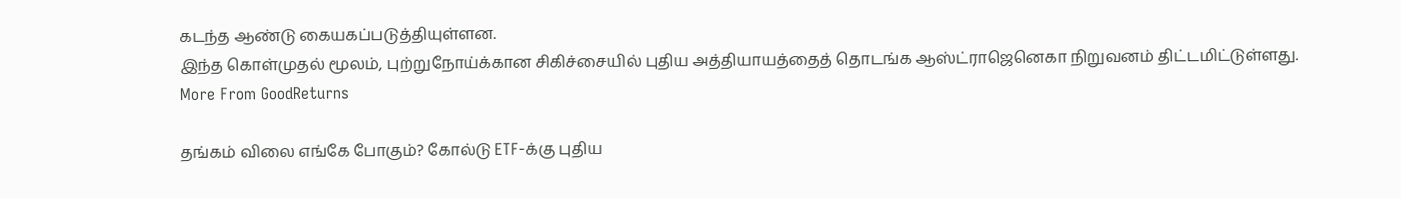கடந்த ஆண்டு கையகப்படுத்தியுள்ளன.
இந்த கொள்முதல் மூலம், புற்றுநோய்க்கான சிகிச்சையில் புதிய அத்தியாயத்தைத் தொடங்க ஆஸ்ட்ராஜெனெகா நிறுவனம் திட்டமிட்டுள்ளது.
More From GoodReturns

தங்கம் விலை எங்கே போகும்? கோல்டு ETF-க்கு புதிய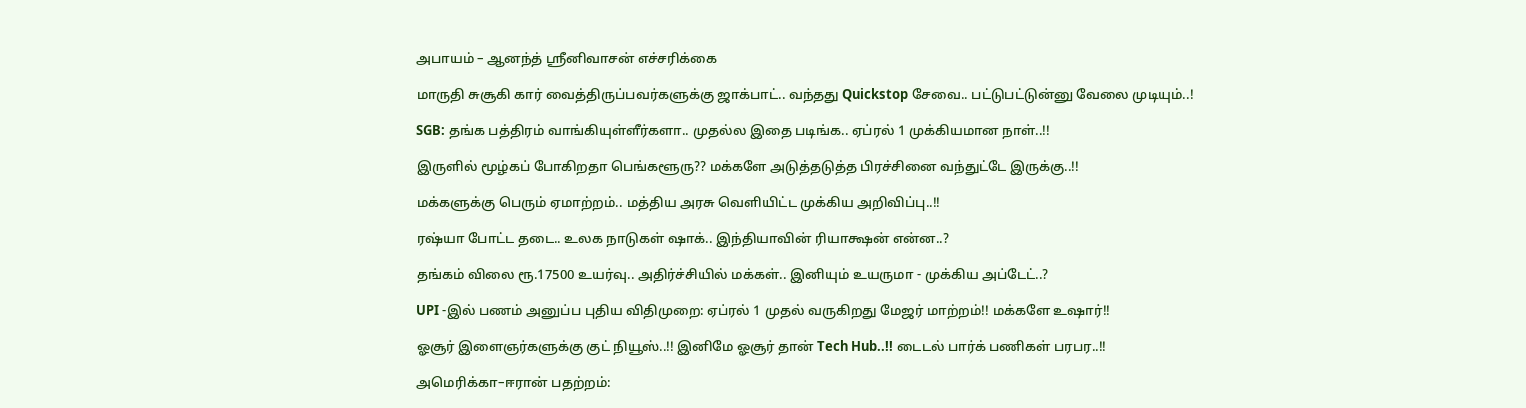அபாயம் – ஆனந்த் ஸ்ரீனிவாசன் எச்சரிக்கை

மாருதி சுசூகி கார் வைத்திருப்பவர்களுக்கு ஜாக்பாட்.. வந்தது Quickstop சேவை.. பட்டுபட்டுன்னு வேலை முடியும்..!

SGB: தங்க பத்திரம் வாங்கியுள்ளீர்களா.. முதல்ல இதை படிங்க.. ஏப்ரல் 1 முக்கியமான நாள்..!!

இருளில் மூழ்கப் போகிறதா பெங்களூரு?? மக்களே அடுத்தடுத்த பிரச்சினை வந்துட்டே இருக்கு..!!

மக்களுக்கு பெரும் ஏமாற்றம்.. மத்திய அரசு வெளியிட்ட முக்கிய அறிவிப்பு..!!

ரஷ்யா போட்ட தடை.. உலக நாடுகள் ஷாக்.. இந்தியாவின் ரியாக்ஷன் என்ன..?

தங்கம் விலை ரூ.17500 உயர்வு.. அதிர்ச்சியில் மக்கள்.. இனியும் உயருமா - முக்கிய அப்டேட்..?

UPI -இல் பணம் அனுப்ப புதிய விதிமுறை: ஏப்ரல் 1 முதல் வருகிறது மேஜர் மாற்றம்!! மக்களே உஷார்!!

ஓசூர் இளைஞர்களுக்கு குட் நியூஸ்..!! இனிமே ஓசூர் தான் Tech Hub..!! டைடல் பார்க் பணிகள் பரபர..!!

அமெரிக்கா–ஈரான் பதற்றம்: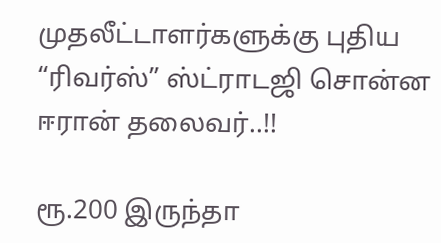முதலீட்டாளர்களுக்கு புதிய “ரிவர்ஸ்” ஸ்ட்ராடஜி சொன்ன ஈரான் தலைவர்..!!

ரூ.200 இருந்தா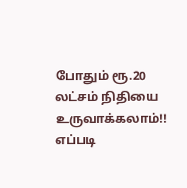போதும் ரூ.20 லட்சம் நிதியை உருவாக்கலாம்!! எப்படி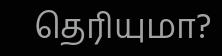தெரியுமா?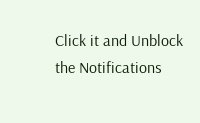Click it and Unblock the Notifications